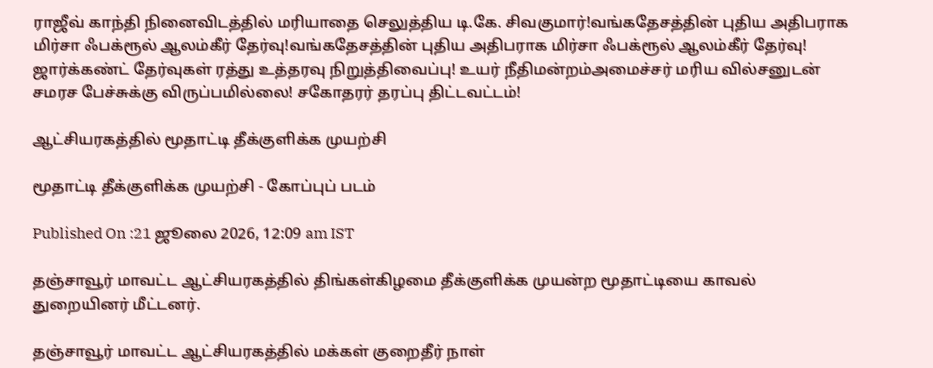ராஜீவ் காந்தி நினைவிடத்தில் மரியாதை செலுத்திய டி.கே. சிவகுமார்!வங்கதேசத்தின் புதிய அதிபராக மிர்சா ஃபக்ரூல் ஆலம்கீர் தேர்வு!வங்கதேசத்தின் புதிய அதிபராக மிர்சா ஃபக்ரூல் ஆலம்கீர் தேர்வு! ஜார்க்கண்ட் தேர்வுகள் ரத்து உத்தரவு நிறுத்திவைப்பு! உயர் நீதிமன்றம்அமைச்சர் மரிய வில்சனுடன் சமரச பேச்சுக்கு விருப்பமில்லை! சகோதரர் தரப்பு திட்டவட்டம்!

ஆட்சியரகத்தில் மூதாட்டி தீக்குளிக்க முயற்சி

மூதாட்டி தீக்குளிக்க முயற்சி - கோப்புப் படம்

Published On :21 ஜூலை 2026, 12:09 am IST

தஞ்சாவூர் மாவட்ட ஆட்சியரகத்தில் திங்கள்கிழமை தீக்குளிக்க முயன்ற மூதாட்டியை காவல் துறையினர் மீட்டனர்.

தஞ்சாவூர் மாவட்ட ஆட்சியரகத்தில் மக்கள் குறைதீர் நாள்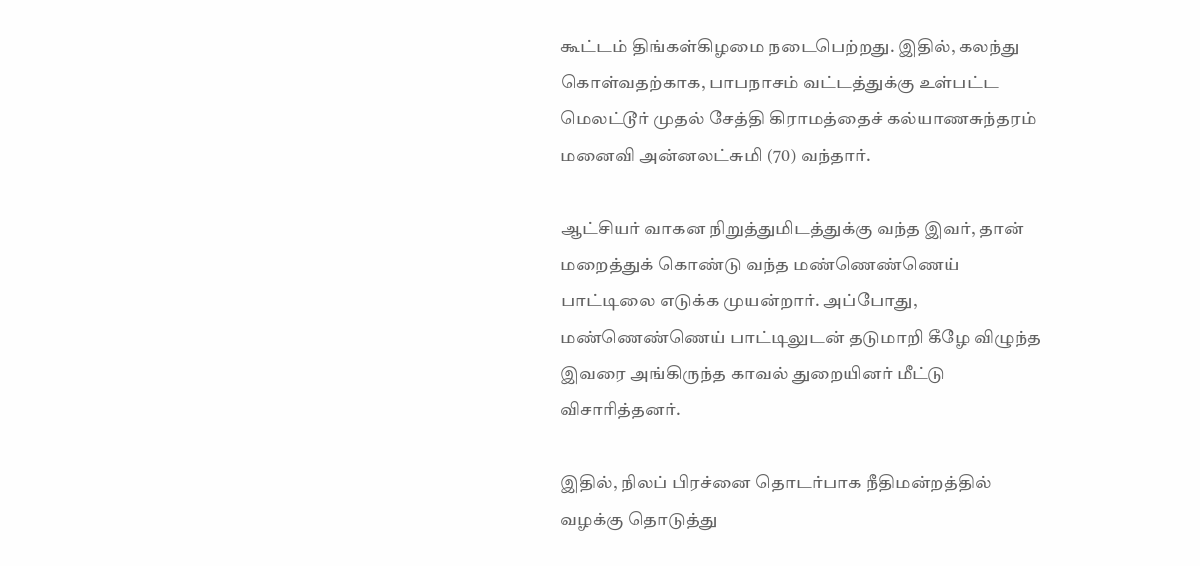கூட்டம் திங்கள்கிழமை நடைபெற்றது. இதில், கலந்து கொள்வதற்காக, பாபநாசம் வட்டத்துக்கு உள்பட்ட மெலட்டூர் முதல் சேத்தி கிராமத்தைச் கல்யாணசுந்தரம் மனைவி அன்னலட்சுமி (70) வந்தார்.

ஆட்சியர் வாகன நிறுத்துமிடத்துக்கு வந்த இவர், தான் மறைத்துக் கொண்டு வந்த மண்ணெண்ணெய் பாட்டிலை எடுக்க முயன்றார். அப்போது, மண்ணெண்ணெய் பாட்டிலுடன் தடுமாறி கீழே விழுந்த இவரை அங்கிருந்த காவல் துறையினர் மீட்டு விசாரித்தனர்.

இதில், நிலப் பிரச்னை தொடர்பாக நீதிமன்றத்தில் வழக்கு தொடுத்து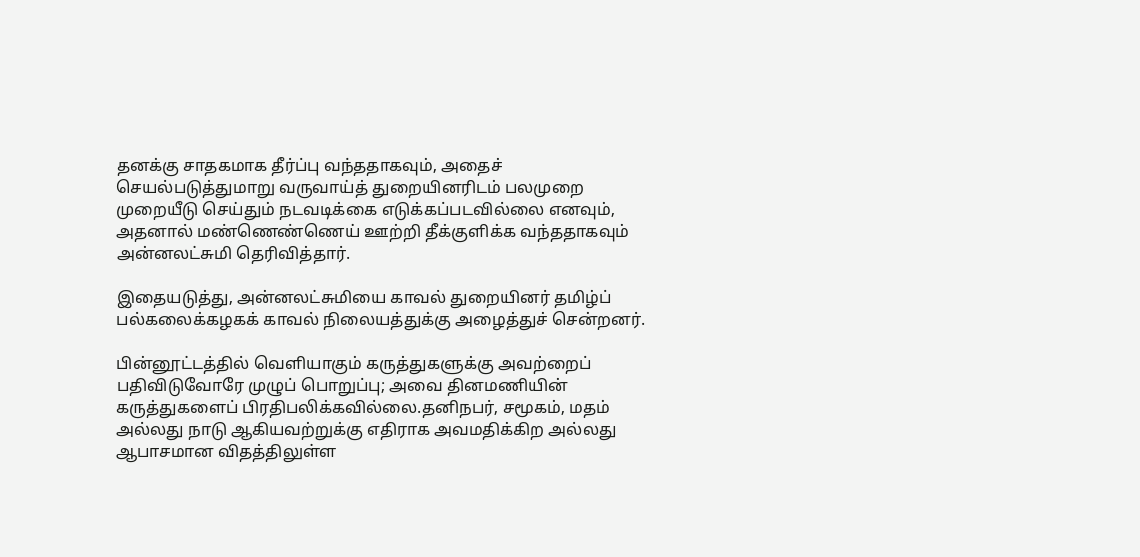தனக்கு சாதகமாக தீர்ப்பு வந்ததாகவும், அதைச் செயல்படுத்துமாறு வருவாய்த் துறையினரிடம் பலமுறை முறையீடு செய்தும் நடவடிக்கை எடுக்கப்படவில்லை எனவும், அதனால் மண்ணெண்ணெய் ஊற்றி தீக்குளிக்க வந்ததாகவும் அன்னலட்சுமி தெரிவித்தார்.

இதையடுத்து, அன்னலட்சுமியை காவல் துறையினர் தமிழ்ப் பல்கலைக்கழகக் காவல் நிலையத்துக்கு அழைத்துச் சென்றனர்.

பின்னூட்டத்தில் வெளியாகும் கருத்துகளுக்கு அவற்றைப் பதிவிடுவோரே முழுப் பொறுப்பு; அவை தினமணியின் கருத்துகளைப் பிரதிபலிக்கவில்லை.தனிநபர், சமூகம், மதம் அல்லது நாடு ஆகியவற்றுக்கு எதிராக அவமதிக்கிற அல்லது ஆபாசமான விதத்திலுள்ள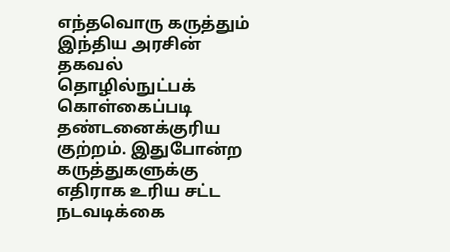எந்தவொரு கருத்தும் இந்திய அரசின் தகவல் தொழில்நுட்பக் கொள்கைப்படி தண்டனைக்குரிய குற்றம். இதுபோன்ற கருத்துகளுக்கு எதிராக உரிய சட்ட நடவடிக்கை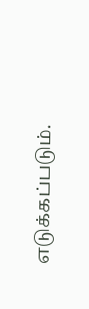எடுக்கப்படும்.